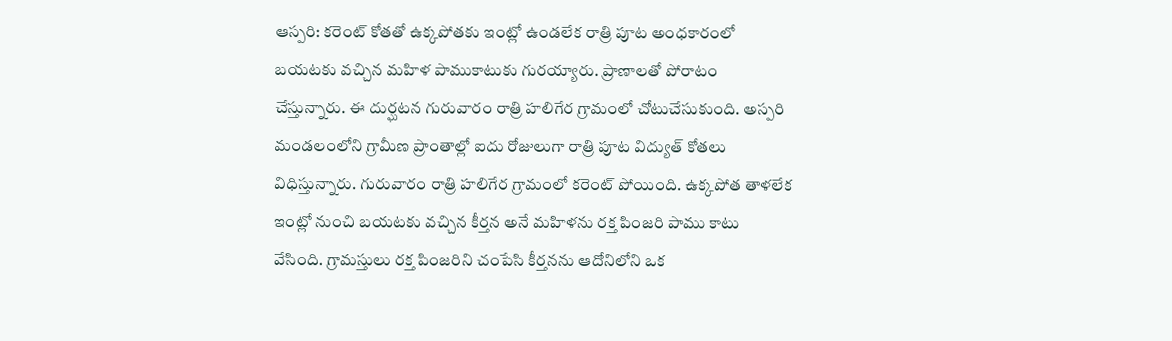ఆస్పరి: కరెంట్ కోతతో ఉక్కపోతకు ఇంట్లో ఉండలేక రాత్రి పూట అంధకారంలో బయటకు వచ్చిన మహిళ పాముకాటుకు గురయ్యారు. ప్రాణాలతో పోరాటం చేస్తున్నారు. ఈ దుర్ఘటన గురువారం రాత్రి హలిగేర గ్రామంలో చోటుచేసుకుంది. అస్పరి మండలంలోని గ్రామీణ ప్రాంతాల్లో ఐదు రోజులుగా రాత్రి పూట విద్యుత్ కోతలు విధిస్తున్నారు. గురువారం రాత్రి హలిగేర గ్రామంలో కరెంట్ పోయింది. ఉక్కపోత తాళలేక ఇంట్లో నుంచి బయటకు వచ్చిన కీర్తన అనే మహిళను రక్త పింజరి పాము కాటు వేసింది. గ్రామస్తులు రక్త పింజరిని చంపేసి కీర్తనను ఆదోనిలోని ఒక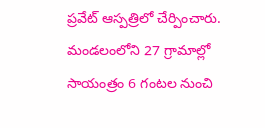ప్రవేట్ ఆస్పత్రిలో చేర్పించారు. మండలంలోని 27 గ్రామాల్లో సాయంత్రం 6 గంటల నుంచి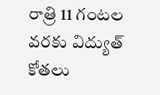రాత్రి 11 గంటల వరకు విద్యుత్ కోతలు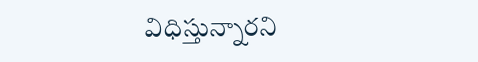విధిస్తున్నారని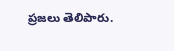ప్రజలు తెలిపారు.